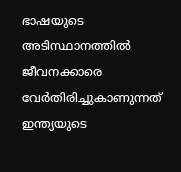ഭാഷയുടെ അടിസ്ഥാനത്തില്‍ ജീവനക്കാരെ വേര്‍തിരിച്ചുകാണുന്നത്‌ ഇന്ത്യയുടെ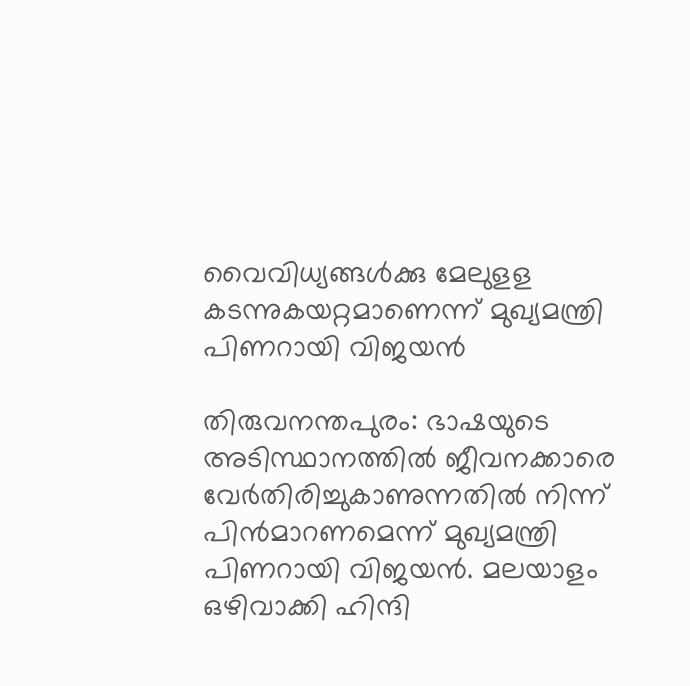വൈവിധ്യങ്ങള്‍ക്കു മേലുളള കടന്നുകയറ്റമാണെന്ന്‌ മുഖ്യമന്ത്രി പിണറായി വിജയന്‍

തിരുവനന്തപുരം: ഭാഷയുടെ അടിസ്ഥാനത്തില്‍ ജീവനക്കാരെ വേര്‍തിരിച്ചുകാണുന്നതില്‍ നിന്ന്‌ പിന്‍മാറണമെന്ന്‌ മുഖ്യമന്ത്രി പിണറായി വിജയന്‍. മലയാളം ഒഴിവാക്കി ഹിന്ദി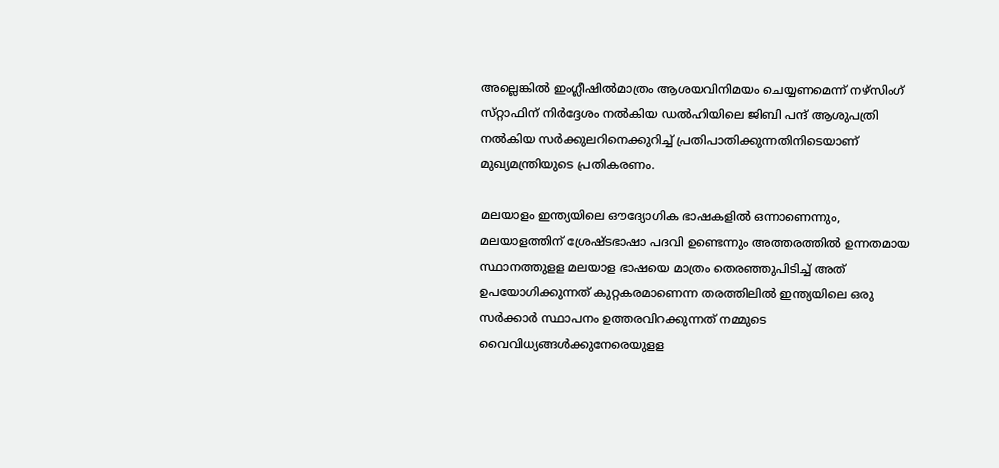അല്ലെങ്കില്‍ ഇംഗ്ലീഷില്‍മാത്രം ആശയവിനിമയം ചെയ്യണമെന്ന്‌ നഴ്‌സിംഗ്‌ സ്‌റ്റാഫിന്‌ നിര്‍ദ്ദേശം നല്‍കിയ ഡല്‍ഹിയിലെ ജിബി പന്ദ്‌ ആശുപത്രി നല്‍കിയ സര്‍ക്കുലറിനെക്കുറിച്ച്‌ പ്രതിപാതിക്കുന്നതിനിടെയാണ്‌ മുഖ്യമന്ത്രിയുടെ പ്രതികരണം.

മലയാളം ഇന്ത്യയിലെ ഔദ്യോഗിക ഭാഷകളില്‍ ഒന്നാണെന്നും, മലയാളത്തിന്‌ ശ്രേഷ്ടഭാഷാ പദവി ഉണ്ടെന്നും അത്തരത്തില്‍ ഉന്നതമായ സ്ഥാനത്തുളള മലയാള ഭാഷയെ മാത്രം തെരഞ്ഞുപിടിച്ച്‌ അത്‌ ഉപയോഗിക്കുന്നത്‌ കുറ്റകരമാണെന്ന തരത്തിലില്‍ ഇന്ത്യയിലെ ഒരു സര്‍ക്കാര്‍ സ്ഥാപനം ഉത്തരവിറക്കുന്നത്‌ നമ്മുടെ വൈവിധ്യങ്ങള്‍ക്കുനേരെയുളള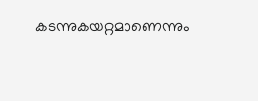കടന്നുകയറ്റമാണെന്നും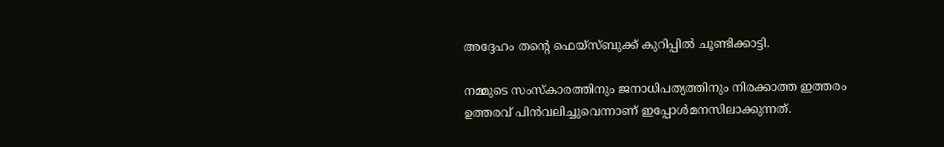അദ്ദേഹം തന്റെ ഫെയ്‌സ്‌ബുക്ക്‌ കുറിപ്പില്‍ ചൂണ്ടിക്കാട്ടി.

നമ്മുടെ സംസ്‌കാരത്തിനും ജനാധിപത്യത്തിനും നിരക്കാത്ത ഇത്തരം ഉത്തരവ്‌ പിന്‍വലിച്ചുവെന്നാണ്‌ ഇപ്പോള്‍മനസിലാക്കുന്നത്‌.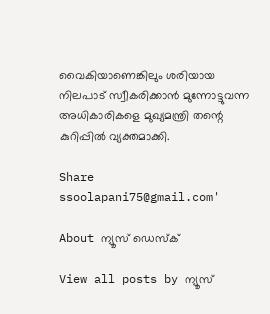വൈകിയാണെങ്കിലും ശരിയായ നിലപാട്‌ സ്വീകരിക്കാന്‍ മുന്നോട്ടുവന്ന അധികാരികളെ മുഖ്യമന്ത്രി തന്റെ കുറിപ്പില്‍ വ്യക്തമാക്കി.

Share
ssoolapani75@gmail.com'

About ന്യൂസ് ഡെസ്ക്

View all posts by ന്യൂസ്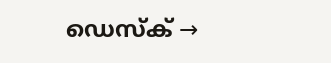ഡെസ്ക് →